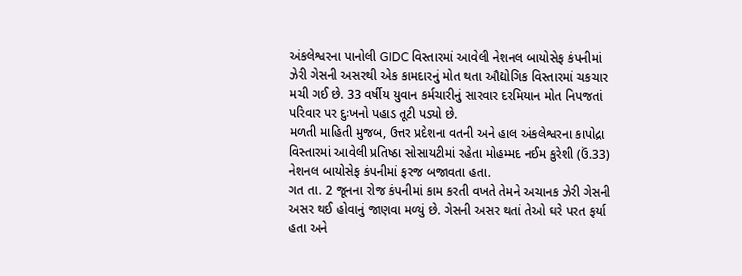અંકલેશ્વરના પાનોલી GIDC વિસ્તારમાં આવેલી નેશનલ બાયોસેફ કંપનીમાં ઝેરી ગેસની અસરથી એક કામદારનું મોત થતા ઔદ્યોગિક વિસ્તારમાં ચકચાર મચી ગઈ છે. 33 વર્ષીય યુવાન કર્મચારીનું સારવાર દરમિયાન મોત નિપજતાં પરિવાર પર દુઃખનો પહાડ તૂટી પડ્યો છે.
મળતી માહિતી મુજબ, ઉત્તર પ્રદેશના વતની અને હાલ અંકલેશ્વરના કાપોદ્રા વિસ્તારમાં આવેલી પ્રતિષ્ઠા સોસાયટીમાં રહેતા મોહમ્મદ નઈમ કુરેશી (ઉં.33) નેશનલ બાયોસેફ કંપનીમાં ફરજ બજાવતા હતા.
ગત તા. 2 જૂનના રોજ કંપનીમાં કામ કરતી વખતે તેમને અચાનક ઝેરી ગેસની અસર થઈ હોવાનું જાણવા મળ્યું છે. ગેસની અસર થતાં તેઓ ઘરે પરત ફર્યા હતા અને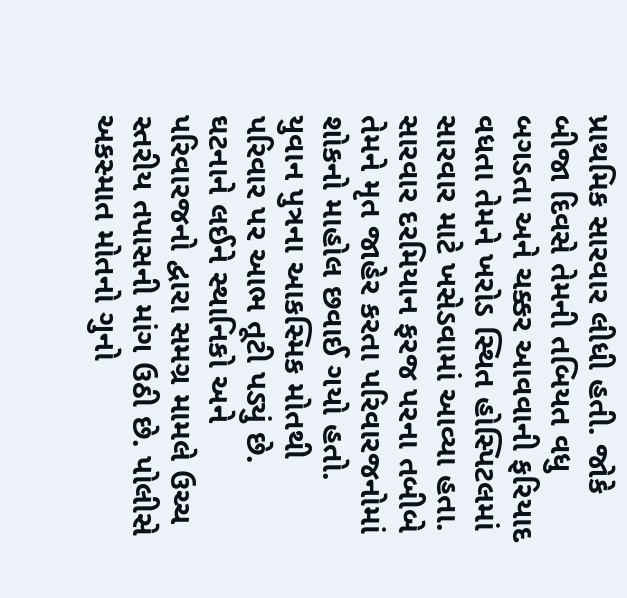પ્રાથમિક સારવાર લીધી હતી. જોકે બીજા દિવસે તેમની તબિયત વધુ બગડતા અને ચક્કર આવવાની ફરિયાદ વધતા તેમને ખરોડ સ્થિત હોસ્પિટલમાં સારવાર માટે ખસેડવામાં આવ્યા હતા.
સારવાર દરમિયાન ફરજ પરના તબીબે તેમને મૃત જાહેર કરતા પરિવારજનોમાં શોકનો માહોલ છવાઈ ગયો હતો. યુવાન પુત્રના આકસ્મિક મોતથી પરિવાર પર આભ તૂટી પડ્યું છે.
ઘટનાને લઈને સ્થાનિકો અને પરિવારજનો દ્વારા સમગ્ર મામલે ઉચ્ચ સ્તરીય તપાસની માંગ ઉઠી છે. પોલીસે અકસ્માત મોતનો ગુનો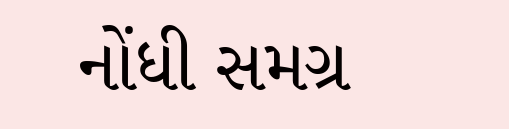નોંધી સમગ્ર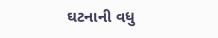ઘટનાની વધુ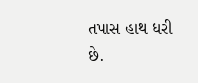તપાસ હાથ ધરી છે.